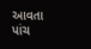આવતા પાંચ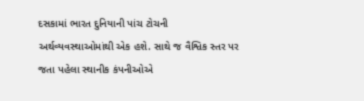દસકામાં ભારત દુનિયાની પાંચ ટોચની અર્થવ્યવસ્થાઓમાંથી એક હશે. સાથે જ વૈશ્વિક સ્તર પર જતા પહેલા સ્થાનીક કંપનીઓએ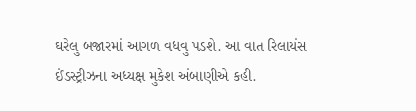ઘરેલુ બજારમાં આગળ વધવુ પડશે. આ વાત રિલાયંસ ઈંડસ્ટ્રીઝના અધ્યક્ષ મુકેશ અંબાણીએ કહી.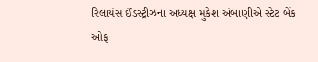રિલાયંસ ઈંડસ્ટ્રીઝના અધ્યક્ષ મુકેશ અંબાણીએ સ્ટેટ બેંક ઓફ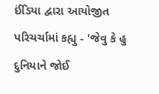ઈંડિયા દ્વારા આયોજીત પરિચર્ચામાં કહ્યુ - 'જેવુ કે હુ દુનિયાને જોઈ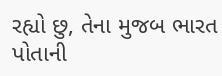રહ્યો છુ, તેના મુજબ ભારત પોતાની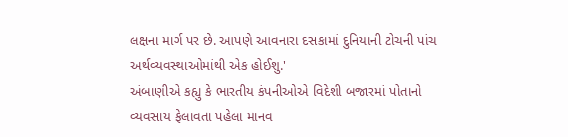લક્ષના માર્ગ પર છે. આપણે આવનારા દસકામાં દુનિયાની ટોચની પાંચ અર્થવ્યવસ્થાઓમાંથી એક હોઈશુ.'
અંબાણીએ કહ્યુ કે ભારતીય કંપનીઓએ વિદેશી બજારમાં પોતાનો વ્યવસાય ફેલાવતા પહેલા માનવ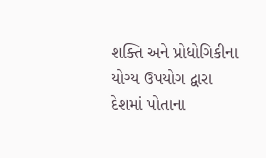શક્તિ અને પ્રોધોગિકીના યોગ્ય ઉપયોગ દ્વારા દેશમાં પોતાના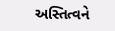અસ્તિત્વને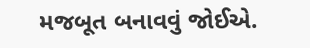મજબૂત બનાવવું જોઈએ.